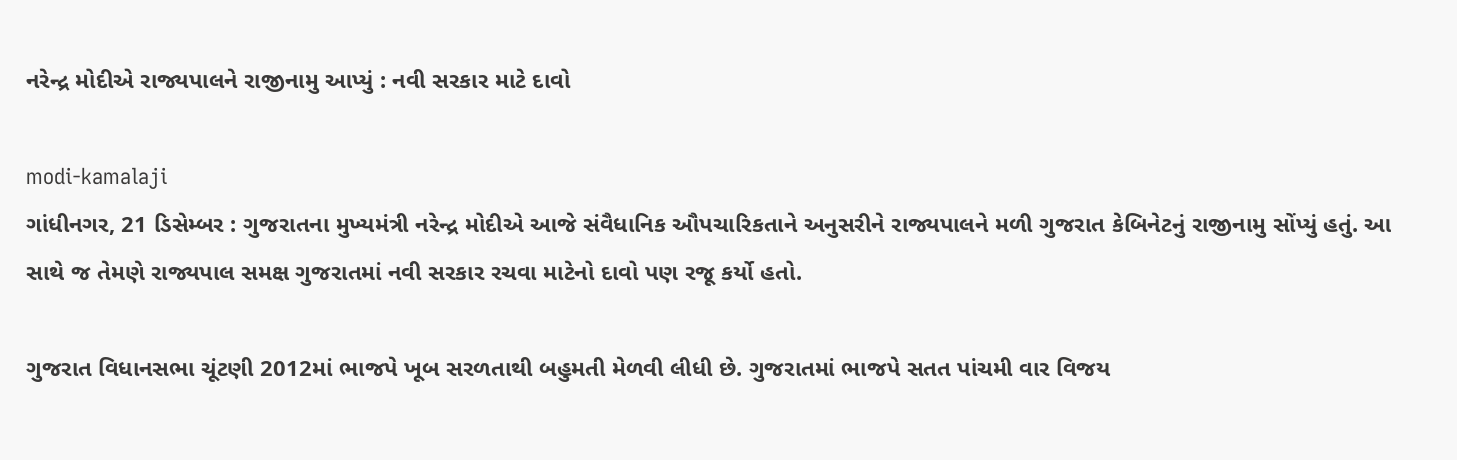નરેન્દ્ર મોદીએ રાજ્યપાલને રાજીનામુ આપ્યું : નવી સરકાર માટે દાવો

modi-kamalaji
ગાંધીનગર, 21 ડિસેમ્બર : ગુજરાતના મુખ્યમંત્રી નરેન્દ્ર મોદીએ આજે સંવૈધાનિક ઔપચારિકતાને અનુસરીને રાજ્યપાલને મળી ગુજરાત કેબિનેટનું રાજીનામુ સોંપ્યું હતું. આ સાથે જ તેમણે રાજ્યપાલ સમક્ષ ગુજરાતમાં નવી સરકાર રચવા માટેનો દાવો પણ રજૂ કર્યો હતો.

ગુજરાત વિધાનસભા ચૂંટણી 2012માં ભાજપે ખૂબ સરળતાથી બહુમતી મેળવી લીધી છે. ગુજરાતમાં ભાજપે સતત પાંચમી વાર વિજય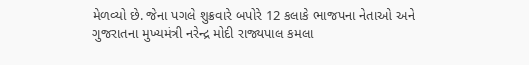મેળવ્યો છે. જેના પગલે શુક્રવારે બપોરે 12 કલાકે ભાજપના નેતાઓ અને ગુજરાતના મુખ્યમંત્રી નરેન્દ્ર મોદી રાજ્યપાલ કમલા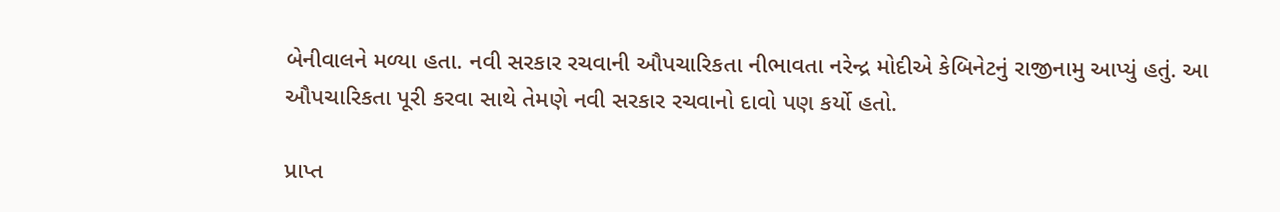બેનીવાલને મળ્યા હતા. નવી સરકાર રચવાની ઔપચારિકતા નીભાવતા નરેન્દ્ર મોદીએ કેબિનેટનું રાજીનામુ આપ્યું હતું. આ ઔપચારિકતા પૂરી કરવા સાથે તેમણે નવી સરકાર રચવાનો દાવો પણ કર્યો હતો.

પ્રાપ્ત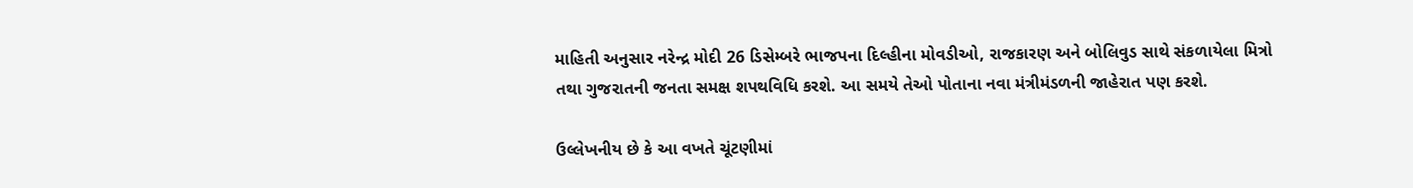માહિતી અનુસાર નરેન્દ્ર મોદી 26 ડિસેમ્બરે ભાજપના દિલ્હીના મોવડીઓ, રાજકારણ અને બોલિવુડ સાથે સંકળાયેલા મિત્રો તથા ગુજરાતની જનતા સમક્ષ શપથવિધિ કરશે. આ સમયે તેઓ પોતાના નવા મંત્રીમંડળની જાહેરાત પણ કરશે.

ઉલ્લેખનીય છે કે આ વખતે ચૂંટણીમાં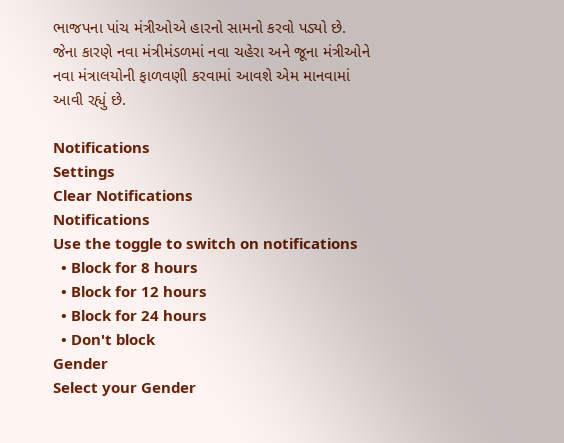ભાજપના પાંચ મંત્રીઓએ હારનો સામનો કરવો પડ્યો છે. જેના કારણે નવા મંત્રીમંડળમાં નવા ચહેરા અને જૂના મંત્રીઓને નવા મંત્રાલયોની ફાળવણી કરવામાં આવશે એમ માનવામાં આવી રહ્યું છે.

Notifications
Settings
Clear Notifications
Notifications
Use the toggle to switch on notifications
  • Block for 8 hours
  • Block for 12 hours
  • Block for 24 hours
  • Don't block
Gender
Select your Gender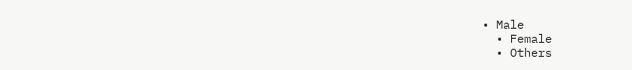• Male
  • Female
  • Others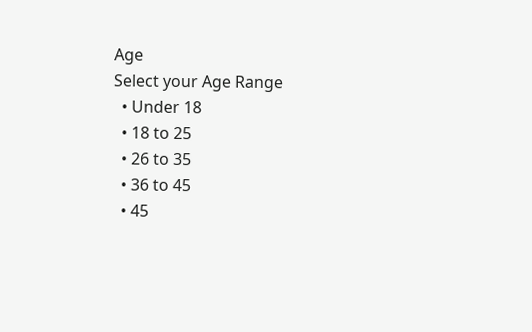Age
Select your Age Range
  • Under 18
  • 18 to 25
  • 26 to 35
  • 36 to 45
  • 45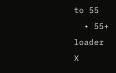to 55
  • 55+
loader
X